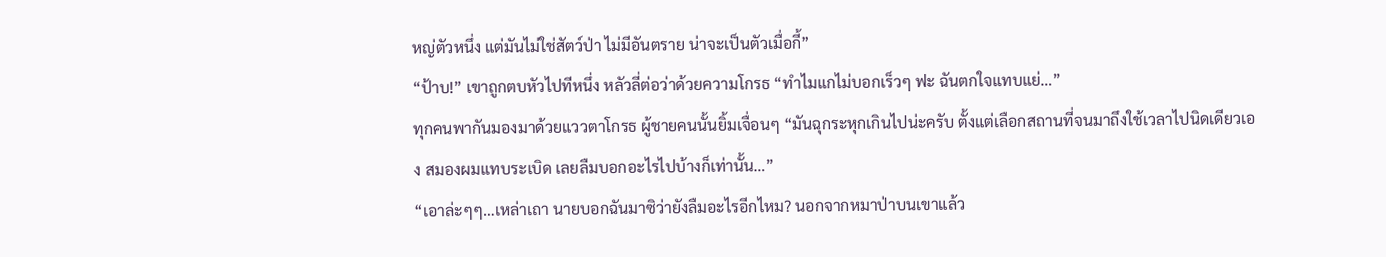หญ่ตัวหนึ่ง แต่มันไม่ใช่สัตว์ป่า ไม่มีอันตราย น่าจะเป็นตัวเมื่อกี้”
“ป้าบ!” เขาถูกตบหัวไปทีหนึ่ง หลัวลี่ต่อว่าด้วยความโกรธ “ทำไมแกไม่บอกเร็วๆ ฟะ ฉันตกใจแทบแย่…”
ทุกคนพากันมองมาด้วยแววตาโกรธ ผู้ชายคนนั้นยิ้มเจื่อนๆ “มันฉุกระหุกเกินไปน่ะครับ ตั้งแต่เลือกสถานที่จนมาถึงใช้เวลาไปนิดเดียวเอง สมองผมแทบระเบิด เลยลืมบอกอะไรไปบ้างก็เท่านั้น…”
“เอาล่ะๆๆ…เหล่าเถา นายบอกฉันมาซิว่ายังลืมอะไรอีกไหม? นอกจากหมาป่าบนเขาแล้ว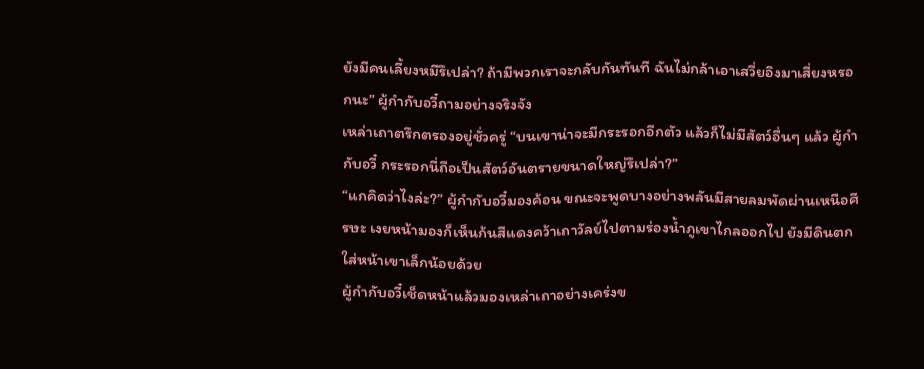ยังมีคนเลี้ยงหมีรึเปล่า? ถ้ามีพวกเราจะกลับกันทันที ฉันไม่กล้าเอาเสวี่ยอิงมาเสี่ยงหรอกนะ” ผู้กำกับอวี๋ถามอย่างจริงจัง
เหล่าเถาตรึกตรองอยู่ชั่วครู่ “บนเขาน่าจะมีกระรอกอีกตัว แล้วก็ไม่มีสัตว์อื่นๆ แล้ว ผู้กำกับอวี๋ กระรอกนี่ถือเป็นสัตว์อันตรายขนาดใหญ่รึเปล่า?”
“แกคิดว่าไงล่ะ?” ผู้กำกับอวี๋มองค้อน ขณะจะพูดบางอย่างพลันมีสายลมพัดผ่านเหนือศีรษะ เงยหน้ามองก็เห็นก้นสีแดงคว้าเถาวัลย์ไปตามร่องน้ำภูเขาไกลออกไป ยังมีดินตกใส่หน้าเขาเล็กน้อยด้วย
ผู้กำกับอวี๋เช็ดหน้าแล้วมองเหล่าเถาอย่างเคร่งข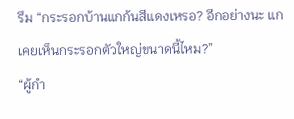รึม “กระรอกบ้านแกก้นสีแดงเหรอ? อีกอย่างนะ แกเคยเห็นกระรอกตัวใหญ่ขนาดนี้ไหม?”
“ผู้กำ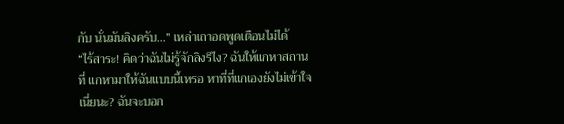กับ นั่นมันลิงครับ…” เหล่าเถาอดพูดเตือนไม่ได้
“ไร้สาระ! คิดว่าฉันไม่รู้จักลิงรึไง? ฉันให้แกหาสถานที่ แกหามาให้ฉันแบบนี้เหรอ หาที่ที่แกเองยังไม่เข้าใจเนี่ยนะ? ฉันจะบอก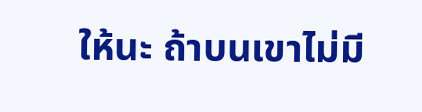ให้นะ ถ้าบนเขาไม่มี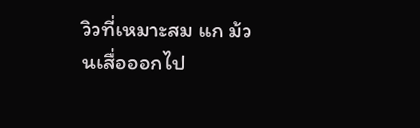วิวที่เหมาะสม แก ม้วนเสื่อออกไป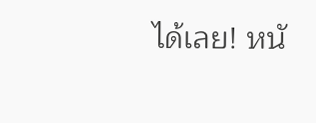ได้เลย! หนั